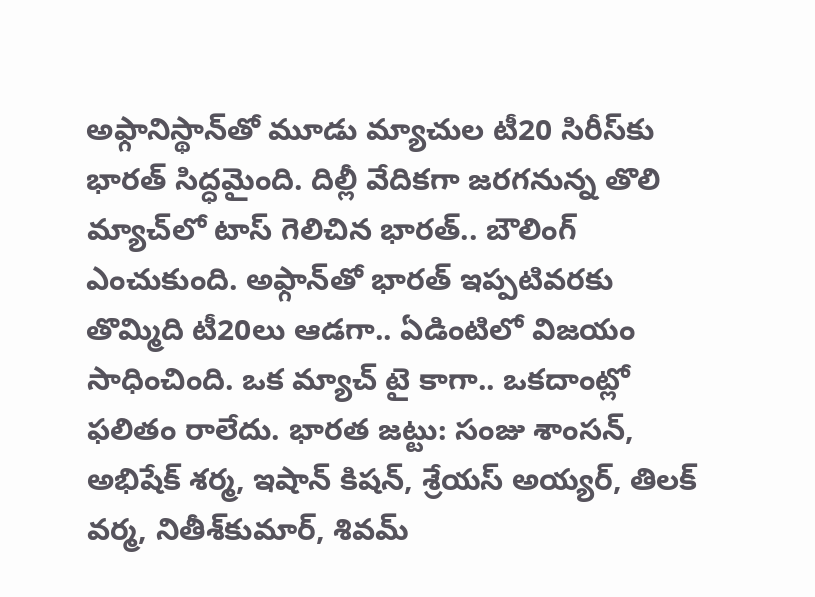అఫ్గానిస్థాన్‌తో మూడు మ్యాచుల టీ20 సిరీస్‌కు భారత్‌ సిద్ధమైంది. దిల్లీ వేదికగా జరగనున్న తొలి మ్యాచ్‌లో టాస్‌ గెలిచిన భారత్‌.. బౌలింగ్‌ ఎంచుకుంది. అఫ్గాన్‌తో భారత్‌ ఇప్పటివరకు తొమ్మిది టీ20లు ఆడగా.. ఏడింటిలో విజయం సాధించింది. ఒక మ్యాచ్‌ టై కాగా.. ఒకదాంట్లో ఫలితం రాలేదు. భారత జట్టు: సంజు శాంసన్, అభిషేక్ శర్మ, ఇషాన్ కిషన్‌, శ్రేయస్ అయ్యర్‌, తిలక్ వర్మ, నితీశ్‌కుమార్, శివమ్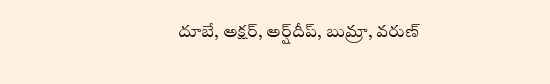దూబే, అక్షర్, అర్ష్‌దీప్, బుమ్రా, వరుణ్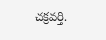చక్రవర్తి.